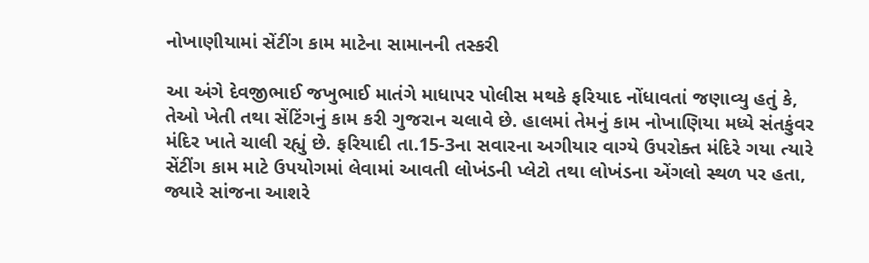નોખાણીયામાં સેંટીંગ કામ માટેના સામાનની તસ્કરી

આ અંગે દેવજીભાઈ જખુભાઈ માતંગે માધાપર પોલીસ મથકે ફરિયાદ નોંધાવતાં જણાવ્યુ હતું કે, તેઓ ખેતી તથા સેંટિંગનું કામ કરી ગુજરાન ચલાવે છે. હાલમાં તેમનું કામ નોખાણિયા મધ્યે સંતકુંવર મંદિર ખાતે ચાલી રહ્યું છે. ફરિયાદી તા.15-3ના સવારના અગીયાર વાગ્યે ઉપરોક્ત મંદિરે ગયા ત્યારે સેંટીંગ કામ માટે ઉપયોગમાં લેવામાં આવતી લોખંડની પ્લેટો તથા લોખંડના એંગલો સ્થળ પર હતા, જ્યારે સાંજના આશરે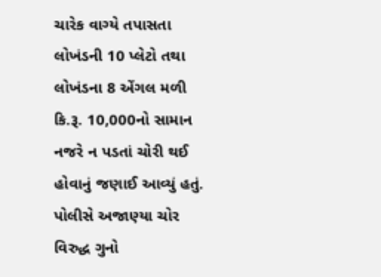ચારેક વાગ્યે તપાસતા લોખંડની 10 પ્લેટો તથા લોખંડના 8 એંગલ મળી કિ.રૂ. 10,000નો સામાન નજરે ન પડતાં ચોરી થઈ હોવાનું જણાઈ આવ્યું હતું. પોલીસે અજાણ્યા ચોર વિરુદ્ધ ગુનો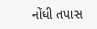નોંધી તપાસ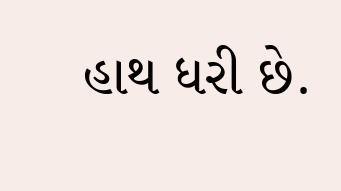હાથ ધરી છે.